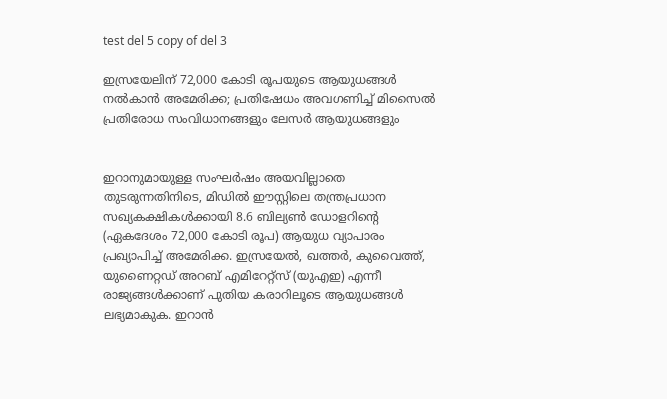test del 5 copy of del 3

ഇസ്രയേലിന് 72,000 കോടി രൂപയുടെ ആയുധങ്ങൾ നൽകാൻ അമേരിക്ക; പ്രതിഷേധം അവഗണിച്ച് മിസൈൽ പ്രതിരോധ സംവിധാനങ്ങളും ലേസർ ആയുധങ്ങളും


ഇറാനുമായുള്ള സംഘർഷം അയവില്ലാതെ തുടരുന്നതിനിടെ, മിഡിൽ ഈസ്റ്റിലെ തന്ത്രപ്രധാന സഖ്യകക്ഷികൾക്കായി 8.6 ബില്യൺ ഡോളറിന്റെ (ഏകദേശം 72,000 കോടി രൂപ) ആയുധ വ്യാപാരം പ്രഖ്യാപിച്ച് അമേരിക്ക. ഇസ്രയേൽ, ഖത്തർ, കുവൈത്ത്, യുണൈറ്റഡ് അറബ് എമിറേറ്റ്സ് (യുഎഇ) എന്നീ രാജ്യങ്ങൾക്കാണ് പുതിയ കരാറിലൂടെ ആയുധങ്ങൾ ലഭ്യമാകുക. ഇറാൻ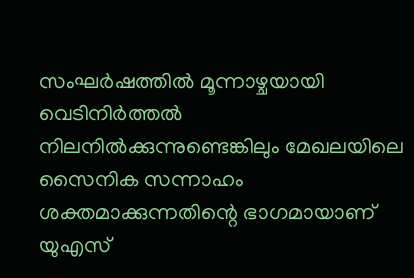സംഘർഷത്തിൽ മൂന്നാഴ്ചയായി വെടിനിർത്തൽ നിലനിൽക്കുന്നുണ്ടെങ്കിലും മേഖലയിലെ സൈനിക സന്നാഹം ശക്തമാക്കുന്നതിന്റെ ഭാഗമായാണ് യുഎസ്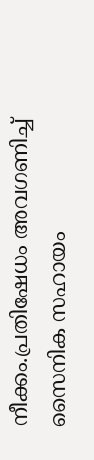നീക്കം.പ്രതിഷേധം അവഗണിച്ച് സൈനിക സഹായം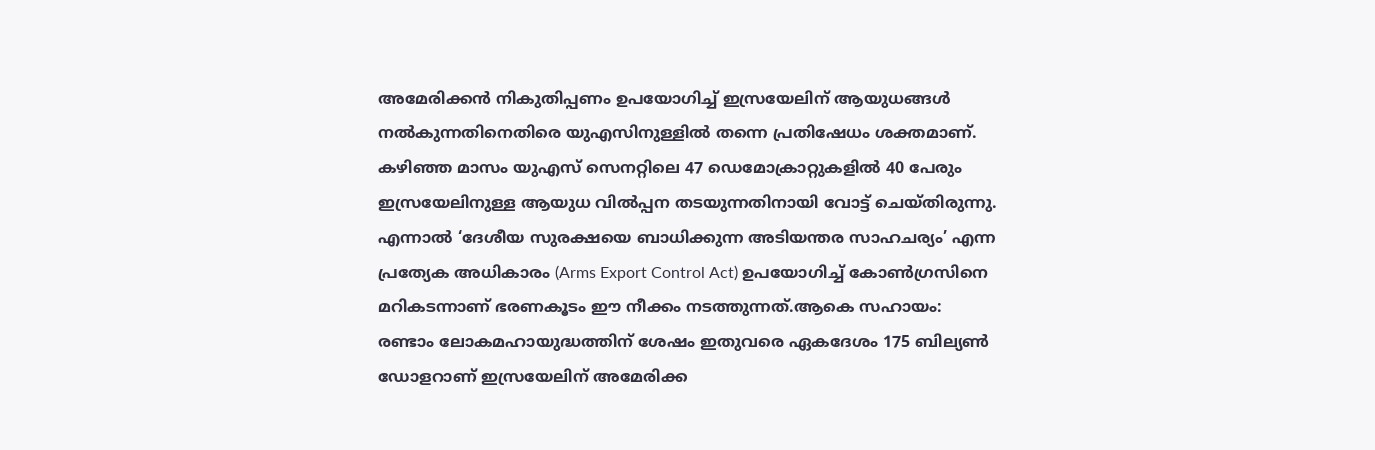അമേരിക്കൻ നികുതിപ്പണം ഉപയോഗിച്ച് ഇസ്രയേലിന് ആയുധങ്ങൾ നൽകുന്നതിനെതിരെ യുഎസിനുള്ളിൽ തന്നെ പ്രതിഷേധം ശക്തമാണ്. കഴിഞ്ഞ മാസം യുഎസ് സെനറ്റിലെ 47 ഡെമോക്രാറ്റുകളിൽ 40 പേരും ഇസ്രയേലിനുള്ള ആയുധ വിൽപ്പന തടയുന്നതിനായി വോട്ട് ചെയ്തിരുന്നു. എന്നാൽ ‘ദേശീയ സുരക്ഷയെ ബാധിക്കുന്ന അടിയന്തര സാഹചര്യം’ എന്ന പ്രത്യേക അധികാരം (Arms Export Control Act) ഉപയോഗിച്ച് കോൺഗ്രസിനെ മറികടന്നാണ് ഭരണകൂടം ഈ നീക്കം നടത്തുന്നത്.ആകെ സഹായം: രണ്ടാം ലോകമഹായുദ്ധത്തിന് ശേഷം ഇതുവരെ ഏകദേശം 175 ബില്യൺ ഡോളറാണ് ഇസ്രയേലിന് അമേരിക്ക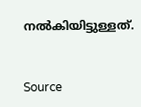നൽകിയിട്ടുള്ളത്.


Source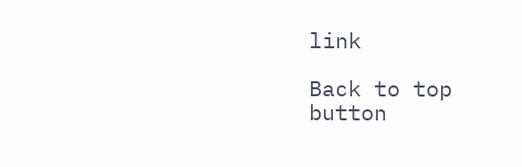link

Back to top button